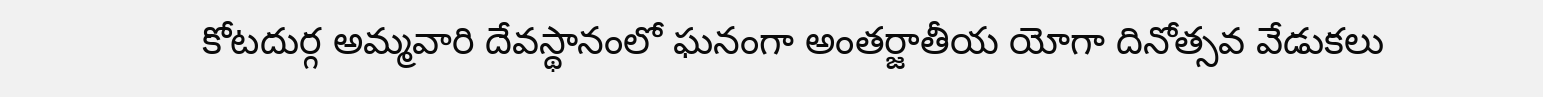కోటదుర్గ అమ్మవారి దేవస్థానంలో ఘనంగా అంతర్జాతీయ యోగా దినోత్సవ వేడుకలు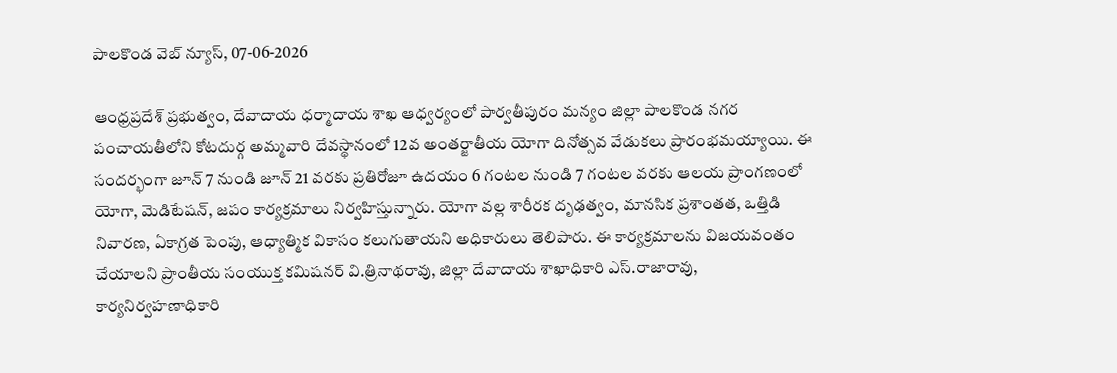పాలకొండ వెబ్ న్యూస్, 07-06-2026

ఆంధ్రప్రదేశ్ ప్రభుత్వం, దేవాదాయ ధర్మాదాయ శాఖ ఆధ్వర్యంలో పార్వతీపురం మన్యం జిల్లా పాలకొండ నగర పంచాయతీలోని కోటదుర్గ అమ్మవారి దేవస్థానంలో 12వ అంతర్జాతీయ యోగా దినోత్సవ వేడుకలు ప్రారంభమయ్యాయి. ఈ సందర్భంగా జూన్ 7 నుండి జూన్ 21 వరకు ప్రతిరోజూ ఉదయం 6 గంటల నుండి 7 గంటల వరకు ఆలయ ప్రాంగణంలో యోగా, మెడిటేషన్, జపం కార్యక్రమాలు నిర్వహిస్తున్నారు. యోగా వల్ల శారీరక దృఢత్వం, మానసిక ప్రశాంతత, ఒత్తిడి నివారణ, ఏకాగ్రత పెంపు, ఆధ్యాత్మిక వికాసం కలుగుతాయని అధికారులు తెలిపారు. ఈ కార్యక్రమాలను విజయవంతం చేయాలని ప్రాంతీయ సంయుక్త కమిషనర్ వి.త్రినాథరావు, జిల్లా దేవాదాయ శాఖాధికారి ఎస్.రాజారావు, కార్యనిర్వహణాధికారి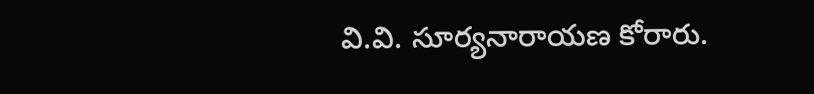వి.వి. సూర్యనారాయణ కోరారు.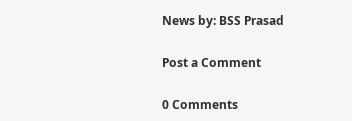News by: BSS Prasad

Post a Comment

0 Comments